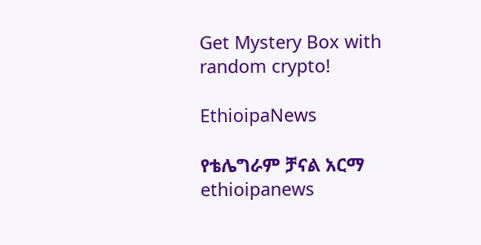Get Mystery Box with random crypto!

EthioipaNews

የቴሌግራም ቻናል አርማ ethioipanews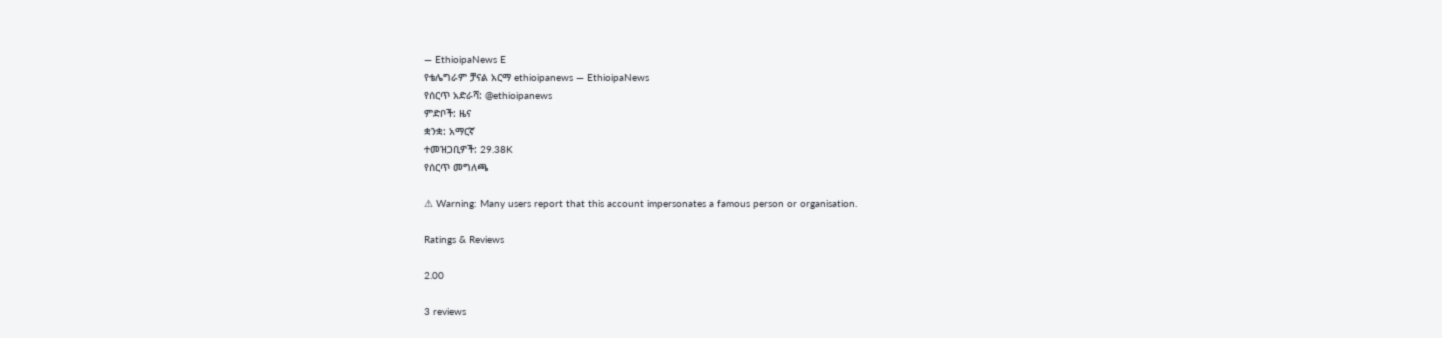— EthioipaNews E
የቴሌግራም ቻናል አርማ ethioipanews — EthioipaNews
የሰርጥ አድራሻ: @ethioipanews
ምድቦች: ዜና
ቋንቋ: አማርኛ
ተመዝጋቢዎች: 29.38K
የሰርጥ መግለጫ

⚠ Warning: Many users report that this account impersonates a famous person or organisation.

Ratings & Reviews

2.00

3 reviews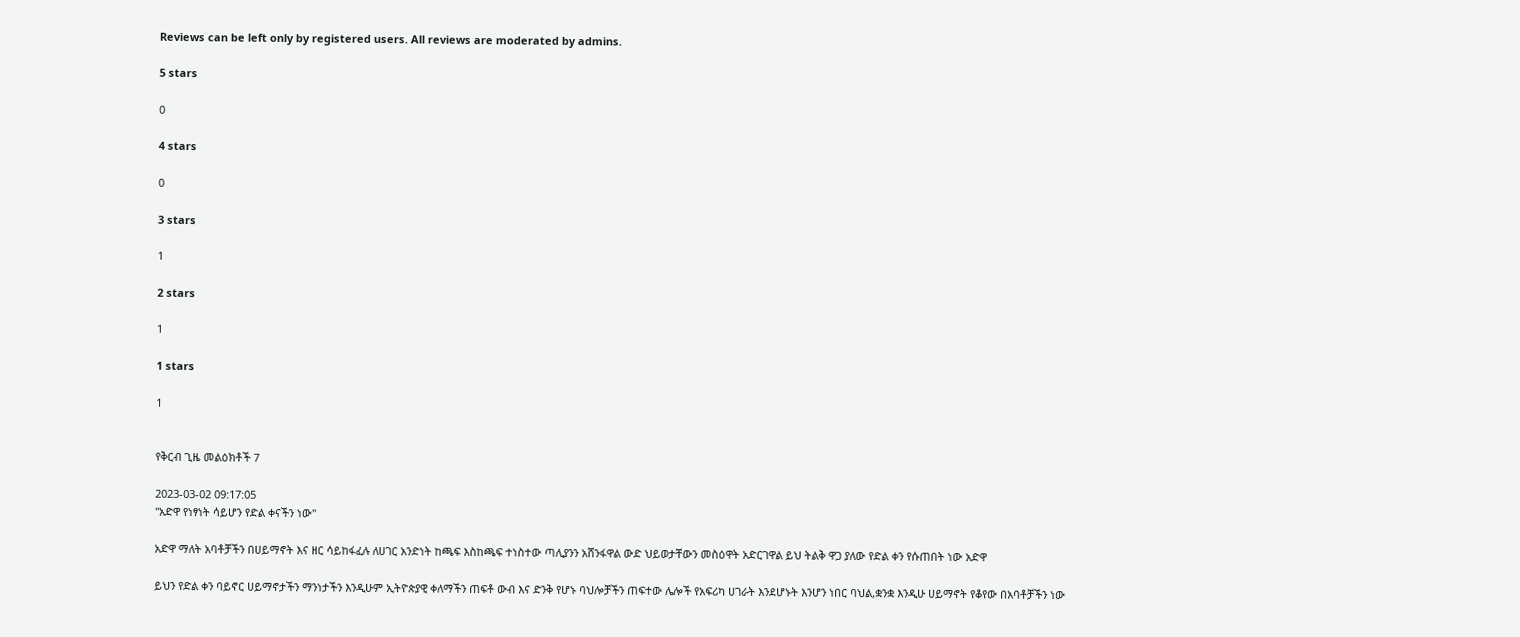Reviews can be left only by registered users. All reviews are moderated by admins.

5 stars

0

4 stars

0

3 stars

1

2 stars

1

1 stars

1


የቅርብ ጊዜ መልዕክቶች 7

2023-03-02 09:17:05
''አድዋ የነፃነት ሳይሆን የድል ቀናችን ነው''

አድዋ ማለት አባቶቻችን በሀይማኖት እና ዘር ሳይከፋፈሉ ለሀገር አንድነት ከጫፍ እስከጫፍ ተነስተው ጣሊያንን አሸንፋዋል ውድ ህይወታቸውን መስዕዋት አድርገዋል ይህ ትልቅ ዋጋ ያለው የድል ቀን የሱጠበት ነው አድዋ

ይህን የድል ቀን ባይኖር ሀይማኖታችን ማንነታችን እንዲሁም ኢትዮጵያዊ ቀለማችን ጠፍቶ ውብ እና ድንቅ የሆኑ ባህሎቻችን ጠፍተው ሌሎች የአፍሪካ ሀገራት እንደሆኑት እንሆን ነበር ባህል,ቋንቋ እንዲሁ ሀይማኖት የቆየው በአባቶቻችን ነው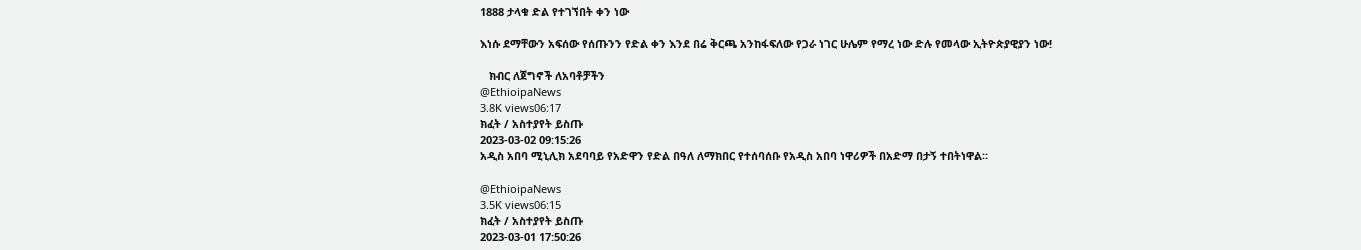1888 ታላቁ ድል የተገኘበት ቀን ነው

እነሱ ደማቸውን አፍሰው የሰጡንን የድል ቀን እንደ በሬ ቅርጫ አንከፋፍለው የጋራ ነገር ሁሌም የማረ ነው ድሉ የመላው ኢትዮጵያዊያን ነው!

   ክብር ለጀግኖች ለአባቶቻችን
@EthioipaNews
3.8K views06:17
ክፈት / አስተያየት ይስጡ
2023-03-02 09:15:26
አዲስ አበባ ሚኒሊክ አደባባይ የአድዋን የድል በዓለ ለማክበር የተሰባሰቡ የአዲስ አበባ ነዋሪዎች በአድማ በታኝ ተበትነዋል።

@EthioipaNews
3.5K views06:15
ክፈት / አስተያየት ይስጡ
2023-03-01 17:50:26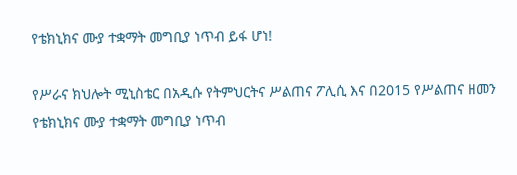የቴክኒክና ሙያ ተቋማት መግቢያ ነጥብ ይፋ ሆነ!

የሥራና ክህሎት ሚኒስቴር በአዲሱ የትምህርትና ሥልጠና ፖሊሲ እና በ2015 የሥልጠና ዘመን የቴክኒክና ሙያ ተቋማት መግቢያ ነጥብ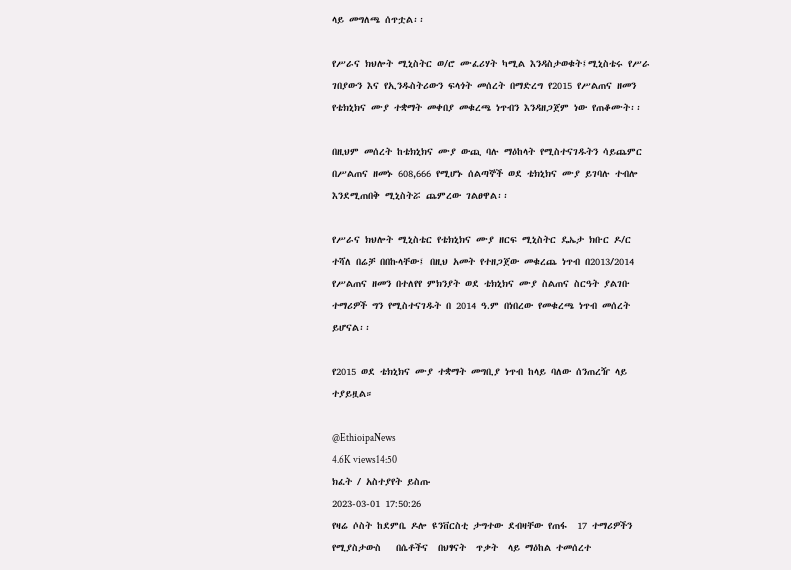ላይ መግለጫ ሰጥቷል፡፡

የሥራና ክህሎት ሚኒስትር ወ/ሮ ሙፈሪሃት ካሚል እንዳስታወቁት፤ሚኒስቴሩ የሥራ ገበያውን እና የኢንዱስትሪውን ፍላጎት መሰረት በማድረግ የ2015 የሥልጠና ዘመን የቴክኒክና ሙያ ተቋማት መቀበያ መቁረጫ ነጥብን እንዳዘጋጀም ነው የጠቆሙት፡፡

በዚህም መሰረት ከቴክኒክና ሙያ ውጪ ባሉ ማዕከላት የሚስተናገዱትን ሳይጨምር በሥልጠና ዘመኑ 608,666 የሚሆኑ ሰልጣኞች ወደ ቴክኒክና ሙያ ይገባሉ ተብሎ እንደሚጠበቅ ሚኒስትሯ ጨምረው ገልፀዋል፡፡

የሥራና ክህሎት ሚኒስቴር የቴክኒክና ሙያ ዘርፍ ሚኒስትር ዴኤታ ክቡር ዶ/ር ተሻለ በሬቻ በበኩላቸው፤ በዚህ አመት የተዘጋጀው መቁረጨ ነጥብ በ2013/2014 የሥልጠና ዘመን በተለየየ ምክንያት ወደ ቴክኒክና ሙያ ስልጠና ስርዓት ያልገቡ ተማሪዎች ግን የሚስተናገዱት በ 2014 ዓ.ም በነበረው የመቁረጫ ነጥብ መሰረት ይሆናል፡፡

የ2015 ወደ ቴክኒክና ሙያ ተቋማት መግቢያ ነጥብ ከላይ ባለው ሰንጠረዥ ላይ ተያይዟል።

@EthioipaNews
4.6K views14:50
ክፈት / አስተያየት ይስጡ
2023-03-01 17:50:26
የዛሬ ሶስት ከደምቤ ዶሎ ዩንቨርስቲ ታግተው ደብዛቸው የጠፋ  17 ተማሪዎችን የሚያስታውስ   በሴቶችና  በህፃናት  ጥቃት  ላይ ማዕከል ተመሰረተ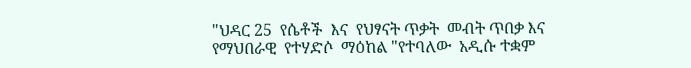"ህዳር 25  የሴቶች  እና  የህፃናት ጥቃት  መብት ጥበቃ እና  የማህበራዊ  የተሃድሶ  ማዕከል "የተባለው  አዲሱ ተቋም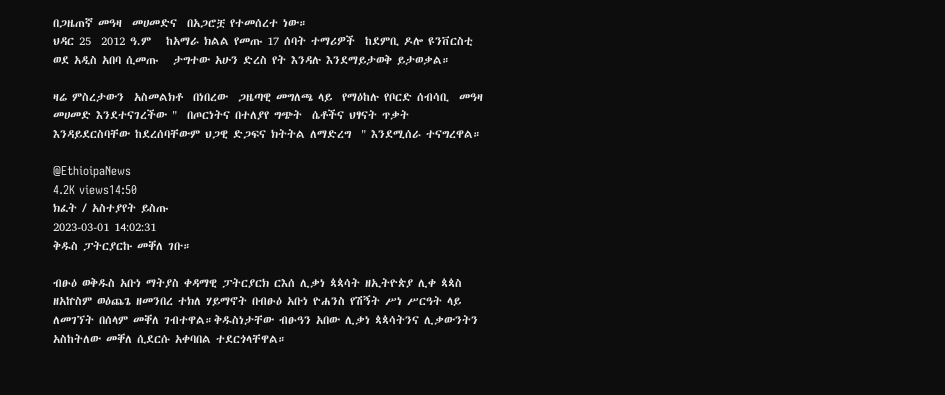በጋዜጠኛ መዓዛ  መሀመድና  በአጋሮቿ የተመሰረተ ነው።
ህዳር 25  2012 ዓ.ም   ከአማራ ክልል የመጡ 17 ሰባት ተማሪዎች  ከደምቢ ዶሎ ዩንቨርስቲ  ወደ አዲስ አበባ ሲመጡ   ታግተው አሁን ድረስ የት እንዳሉ እንደማይታወቅ ይታወቃል።

ዛሬ ምስረታውን  አስመልክቶ  በነበረው  ጋዜጣዊ መግለጫ ላይ  የማዕከሉ የቦርድ ሰብሳቢ  መዓዛ  መሀመድ እንደተናገረችው "  በጦርነትና በተለያየ ግጭት  ሴቶችና ህፃናት ጥቃት እንዳይደርስባቸው ከደረሰባቸውም ህጋዊ ድጋፍና ክትትል ለማድረግ  " እንደሚሰራ ተናግረዋል።

@EthioipaNews
4.2K views14:50
ክፈት / አስተያየት ይስጡ
2023-03-01 14:02:31
ቅዱስ ፓትርያርኩ መቐለ ገቡ።

ብፁዕ ወቅዱስ አቡነ ማትያስ ቀዳማዊ ፓትርያርክ ርእሰ ሊቃነ ጳጳሳት ዘኢትዮጵያ ሊቀ ጳጳስ ዘአኵስም ወዕጨጌ ዘመንበረ ተክለ ሃይማኖት በብፁዕ አቡነ ዮሐንስ የሽኝት ሥነ ሥርዓት ላይ ለመገኘት በሰላም መቐለ ገብተዋል።ቅዱስነታቸው ብፁዓን አበው ሊቃነ ጳጳሳትንና ሊቃውንትን አስከትለው መቐለ ሲደርሱ አቀባበል ተደርጎላቸዋል።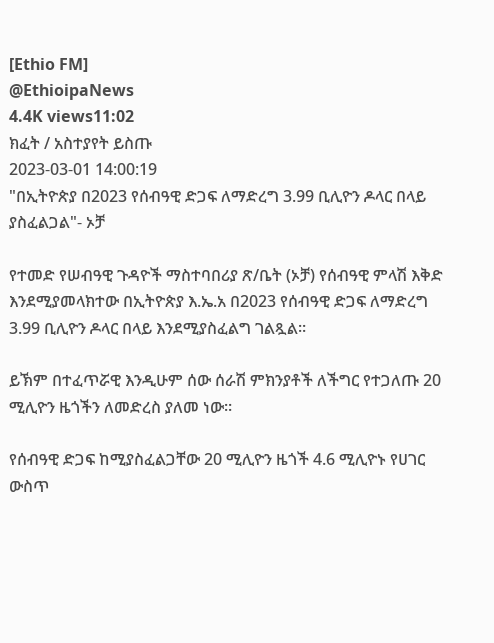[Ethio FM]
@EthioipaNews
4.4K views11:02
ክፈት / አስተያየት ይስጡ
2023-03-01 14:00:19
"በኢትዮጵያ በ2023 የሰብዓዊ ድጋፍ ለማድረግ 3.99 ቢሊዮን ዶላር በላይ ያስፈልጋል"- ኦቻ

የተመድ የሠብዓዊ ጉዳዮች ማስተባበሪያ ጽ/ቤት (ኦቻ) የሰብዓዊ ምላሽ እቅድ እንደሚያመላክተው በኢትዮጵያ እ.ኤ.አ በ2023 የሰብዓዊ ድጋፍ ለማድረግ 3.99 ቢሊዮን ዶላር በላይ እንደሚያስፈልግ ገልጿል።

ይኽም በተፈጥሯዊ እንዲሁም ሰው ሰራሽ ምክንያቶች ለችግር የተጋለጡ 20 ሚሊዮን ዜጎችን ለመድረስ ያለመ ነው።

የሰብዓዊ ድጋፍ ከሚያስፈልጋቸው 20 ሚሊዮን ዜጎች 4.6 ሚሊዮኑ የሀገር ውስጥ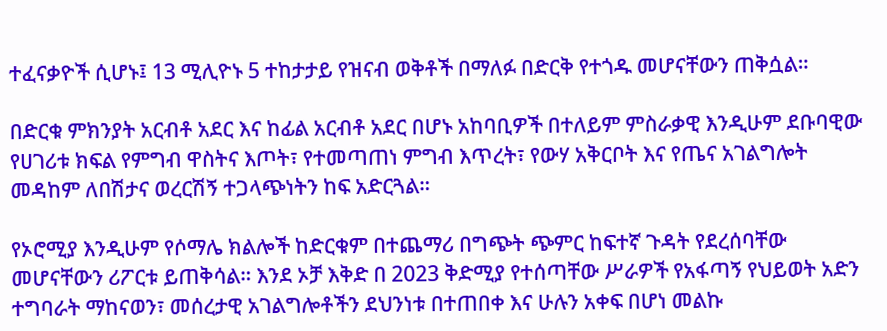ተፈናቃዮች ሲሆኑ፤ 13 ሚሊዮኑ 5 ተከታታይ የዝናብ ወቅቶች በማለፉ በድርቅ የተጎዱ መሆናቸውን ጠቅሷል።

በድርቁ ምክንያት አርብቶ አደር እና ከፊል አርብቶ አደር በሆኑ አከባቢዎች በተለይም ምስራቃዊ እንዲሁም ደቡባዊው የሀገሪቱ ክፍል የምግብ ዋስትና እጦት፣ የተመጣጠነ ምግብ እጥረት፣ የውሃ አቅርቦት እና የጤና አገልግሎት መዳከም ለበሽታና ወረርሽኝ ተጋላጭነትን ከፍ አድርጓል።

የኦሮሚያ እንዲሁም የሶማሌ ክልሎች ከድርቁም በተጨማሪ በግጭት ጭምር ከፍተኛ ጉዳት የደረሰባቸው መሆናቸውን ሪፖርቱ ይጠቅሳል። እንደ ኦቻ እቅድ በ 2023 ቅድሚያ የተሰጣቸው ሥራዎች የአፋጣኝ የህይወት አድን ተግባራት ማከናወን፣ መሰረታዊ አገልግሎቶችን ደህንነቱ በተጠበቀ እና ሁሉን አቀፍ በሆነ መልኩ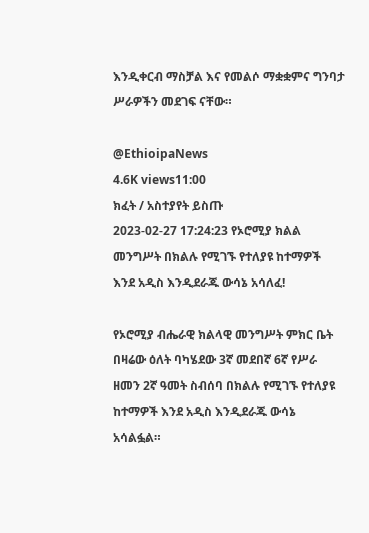እንዲቀርብ ማስቻል እና የመልሶ ማቋቋምና ግንባታ ሥራዎችን መደገፍ ናቸው።

@EthioipaNews
4.6K views11:00
ክፈት / አስተያየት ይስጡ
2023-02-27 17:24:23 የኦሮሚያ ክልል መንግሥት በክልሉ የሚገኙ የተለያዩ ከተማዎች እንደ አዲስ እንዲደራጁ ውሳኔ አሳለፈ!

የኦሮሚያ ብሔራዊ ክልላዊ መንግሥት ምክር ቤት በዛሬው ዕለት ባካሄደው 3ኛ መደበኛ 6ኛ የሥራ ዘመን 2ኛ ዓመት ስብሰባ በክልሉ የሚገኙ የተለያዩ ከተማዎች እንደ አዲስ እንዲደራጁ ውሳኔ አሳልፏል።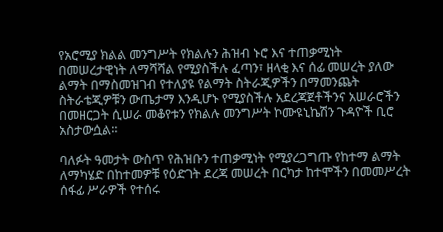የአሮሚያ ክልል መንግሥት የክልሉን ሕዝብ ኑሮ እና ተጠቃሚነት በመሠረታዊነት ለማሻሻል የሚያስችሉ ፈጣን፣ ዘላቂ እና ሰፊ መሠረት ያለው ልማት በማስመዝገብ የተለያዩ የልማት ስትራጂዎችን በማመንጨት ስትራቴጂዎቹን ውጤታማ እንዲሆኑ የሚያስችሉ አደረጃጀቶችንና አሠራሮችን በመዘርጋት ሲሠራ መቆየቱን የክልሉ መንግሥት ኮሙዩኒኬሽን ጉዳዮች ቢሮ አስታውሷል።

ባለፉት ዓመታት ውስጥ የሕዝቡን ተጠቃሚነት የሚያረጋግጡ የከተማ ልማት ለማካሄድ በከተመዎቹ የዕድገት ደረጃ መሠረት በርካታ ከተሞችን በመመሥረት ሰፋፊ ሥራዎች የተሰሩ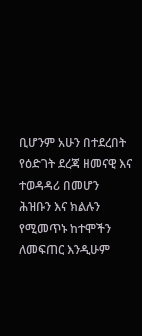ቢሆንም አሁን በተደረበት የዕድገት ደረጃ ዘመናዊ እና ተወዳዳሪ በመሆን ሕዝቡን እና ክልሉን የሚመጥኑ ከተሞችን ለመፍጠር እንዲሁም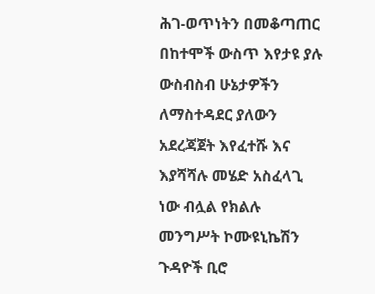ሕገ-ወጥነትን በመቆጣጠር በከተሞች ውስጥ እየታዩ ያሉ ውስብስብ ሁኔታዎችን ለማስተዳደር ያለውን አደረጃጀት እየፈተሹ እና እያሻሻሉ መሄድ አስፈላጊ ነው ብሏል የክልሉ መንግሥት ኮሙዩኒኬሽን ጉዳዮች ቢሮ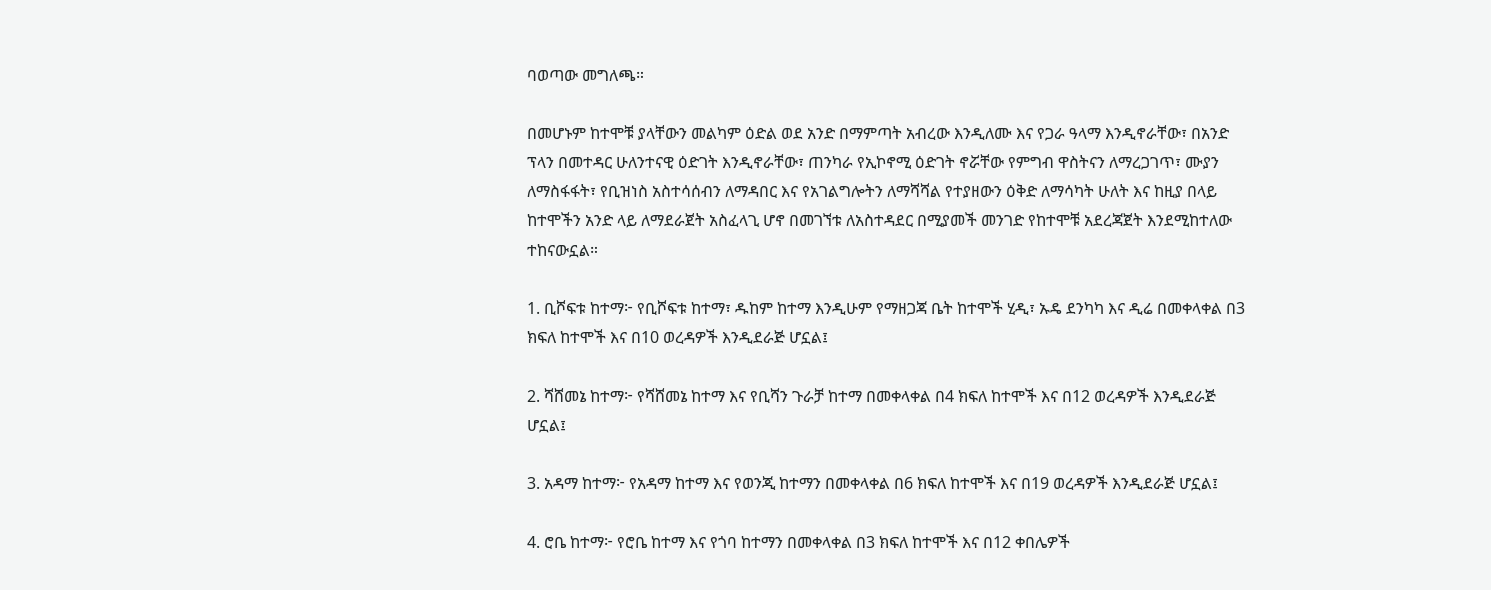ባወጣው መግለጫ።

በመሆኑም ከተሞቹ ያላቸውን መልካም ዕድል ወደ አንድ በማምጣት አብረው እንዲለሙ እና የጋራ ዓላማ እንዲኖራቸው፣ በአንድ ፕላን በመተዳር ሁለንተናዊ ዕድገት እንዲኖራቸው፣ ጠንካራ የኢኮኖሚ ዕድገት ኖሯቸው የምግብ ዋስትናን ለማረጋገጥ፣ ሙያን ለማስፋፋት፣ የቢዝነስ አስተሳሰብን ለማዳበር እና የአገልግሎትን ለማሻሻል የተያዘውን ዕቅድ ለማሳካት ሁለት እና ከዚያ በላይ ከተሞችን አንድ ላይ ለማደራጀት አስፈላጊ ሆኖ በመገኘቱ ለአስተዳደር በሚያመች መንገድ የከተሞቹ አደረጃጀት እንደሚከተለው ተከናውኗል።

1. ቢሾፍቱ ከተማ፦ የቢሾፍቱ ከተማ፣ ዱከም ከተማ እንዲሁም የማዘጋጃ ቤት ከተሞች ሂዲ፣ ኡዴ ደንካካ እና ዲሬ በመቀላቀል በ3 ክፍለ ከተሞች እና በ10 ወረዳዎች እንዲደራጅ ሆኗል፤

2. ሻሸመኔ ከተማ፦ የሻሸመኔ ከተማ እና የቢሻን ጉራቻ ከተማ በመቀላቀል በ4 ክፍለ ከተሞች እና በ12 ወረዳዎች እንዲደራጅ ሆኗል፤

3. አዳማ ከተማ፦ የአዳማ ከተማ እና የወንጂ ከተማን በመቀላቀል በ6 ክፍለ ከተሞች እና በ19 ወረዳዎች እንዲደራጅ ሆኗል፤

4. ሮቤ ከተማ፦ የሮቤ ከተማ እና የጎባ ከተማን በመቀላቀል በ3 ክፍለ ከተሞች እና በ12 ቀበሌዎች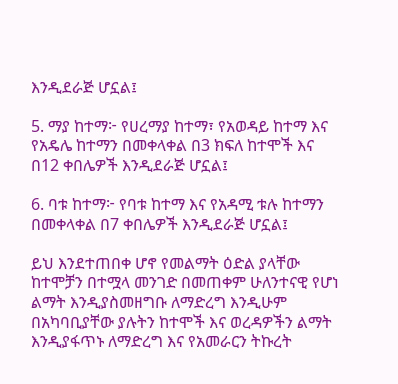እንዲደራጅ ሆኗል፤

5. ማያ ከተማ፦ የሀረማያ ከተማ፣ የአወዳይ ከተማ እና የአዴሌ ከተማን በመቀላቀል በ3 ክፍለ ከተሞች እና በ12 ቀበሌዎች እንዲደራጅ ሆኗል፤

6. ባቱ ከተማ፦ የባቱ ከተማ እና የአዳሚ ቱሉ ከተማን በመቀላቀል በ7 ቀበሌዎች እንዲደራጅ ሆኗል፤

ይህ እንደተጠበቀ ሆኖ የመልማት ዕድል ያላቸው ከተሞቻን በተሟላ መንገድ በመጠቀም ሁለንተናዊ የሆነ ልማት እንዲያስመዘግቡ ለማድረግ እንዲሁም በአካባቢያቸው ያሉትን ከተሞች እና ወረዳዎችን ልማት እንዲያፋጥኑ ለማድረግ እና የአመራርን ትኩረት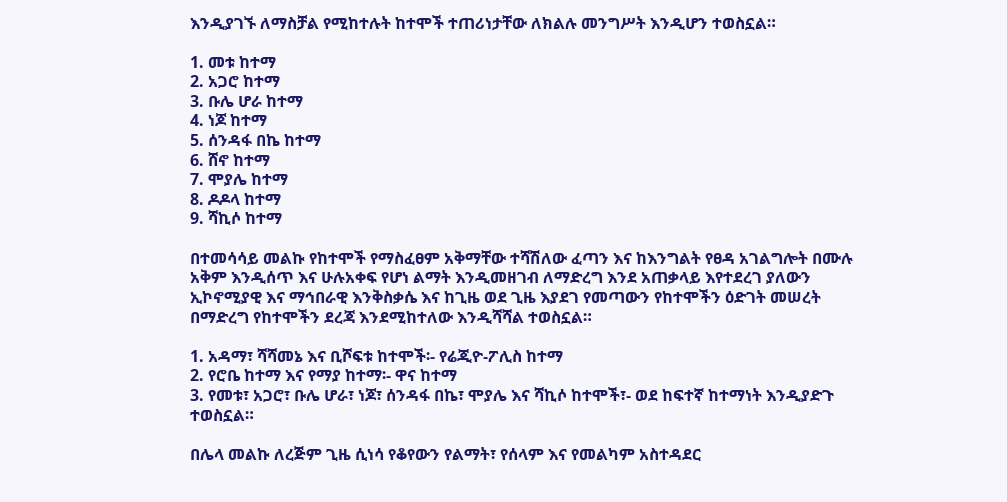እንዲያገኙ ለማስቻል የሚከተሉት ከተሞች ተጠሪነታቸው ለክልሉ መንግሥት እንዲሆን ተወስኗል።

1. መቱ ከተማ
2. አጋሮ ከተማ
3. ቡሌ ሆራ ከተማ
4. ነጆ ከተማ
5. ሰንዳፋ በኬ ከተማ
6. ሸኖ ከተማ
7. ሞያሌ ከተማ
8. ዶዶላ ከተማ
9. ሻኪሶ ከተማ

በተመሳሳይ መልኩ የከተሞች የማስፈፀም አቅማቸው ተሻሽለው ፈጣን እና ከእንግልት የፀዳ አገልግሎት በሙሉ አቅም እንዲሰጥ እና ሁሉአቀፍ የሆነ ልማት እንዲመዘገብ ለማድረግ እንደ አጠቃላይ እየተደረገ ያለውን ኢኮኖሚያዊ እና ማኅበራዊ እንቅስቃሴ እና ከጊዜ ወደ ጊዜ እያደገ የመጣውን የከተሞችን ዕድገት መሠረት በማድረግ የከተሞችን ደረጃ እንደሚከተለው እንዲሻሻል ተወስኗል።

1. አዳማ፣ ሻሻመኔ እና ቢሾፍቱ ከተሞች፡- የሬጂዮ-ፖሊስ ከተማ
2. የሮቤ ከተማ እና የማያ ከተማ፡- ዋና ከተማ
3. የመቱ፣ አጋሮ፣ ቡሌ ሆራ፣ ነጆ፣ ሰንዳፋ በኬ፣ ሞያሌ እና ሻኪሶ ከተሞች፣- ወደ ከፍተኛ ከተማነት እንዲያድጉ ተወስኗል።

በሌላ መልኩ ለረጅም ጊዜ ሲነሳ የቆየውን የልማት፣ የሰላም እና የመልካም አስተዳደር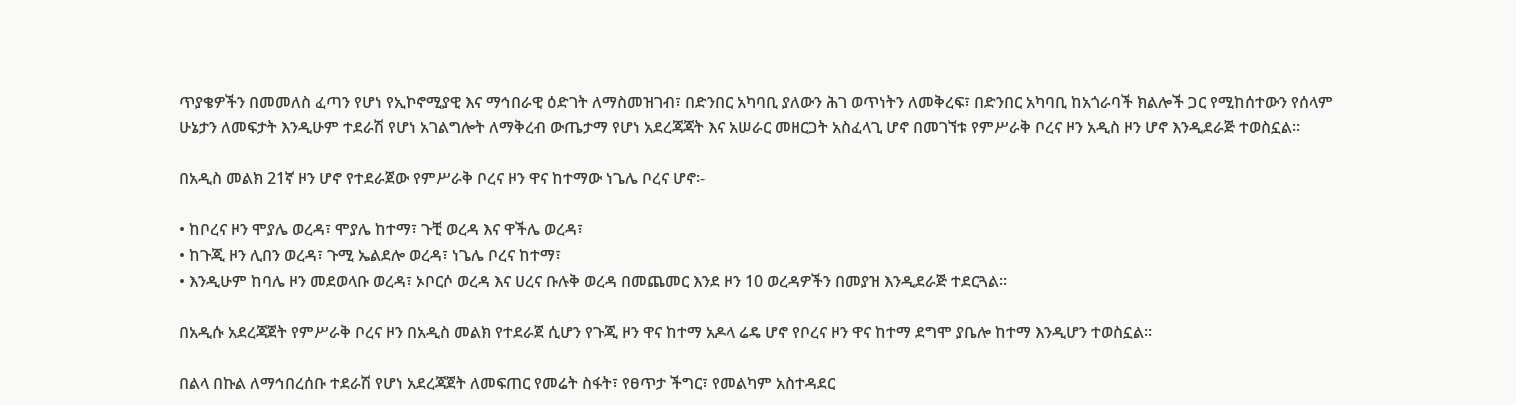ጥያቄዎችን በመመለስ ፈጣን የሆነ የኢኮኖሚያዊ እና ማኅበራዊ ዕድገት ለማስመዝገብ፣ በድንበር አካባቢ ያለውን ሕገ ወጥነትን ለመቅረፍ፣ በድንበር አካባቢ ከአጎራባች ክልሎች ጋር የሚከሰተውን የሰላም ሁኔታን ለመፍታት እንዲሁም ተደራሽ የሆነ አገልግሎት ለማቅረብ ውጤታማ የሆነ አደረጃጃት እና አሠራር መዘርጋት አስፈላጊ ሆኖ በመገኘቱ የምሥራቅ ቦረና ዞን አዲስ ዞን ሆኖ እንዲደራጅ ተወስኗል።

በአዲስ መልክ 21ኛ ዞን ሆኖ የተደራጀው የምሥራቅ ቦረና ዞን ዋና ከተማው ነጌሌ ቦረና ሆኖ፡-

• ከቦረና ዞን ሞያሌ ወረዳ፣ ሞያሌ ከተማ፣ ጉቺ ወረዳ እና ዋችሌ ወረዳ፣
• ከጉጂ ዞን ሊበን ወረዳ፣ ጉሚ ኤልደሎ ወረዳ፣ ነጌሌ ቦረና ከተማ፣
• እንዲሁም ከባሌ ዞን መደወላቡ ወረዳ፣ ኦቦርሶ ወረዳ እና ሀረና ቡሉቅ ወረዳ በመጨመር እንደ ዞን 10 ወረዳዎችን በመያዝ እንዲደራጅ ተደርጓል።

በአዲሱ አደረጃጀት የምሥራቅ ቦረና ዞን በአዲስ መልክ የተደራጀ ሲሆን የጉጂ ዞን ዋና ከተማ አዶላ ሬዴ ሆኖ የቦረና ዞን ዋና ከተማ ደግሞ ያቤሎ ከተማ እንዲሆን ተወስኗል።

በልላ በኩል ለማኅበረሰቡ ተደራሽ የሆነ አደረጃጀት ለመፍጠር የመሬት ስፋት፣ የፀጥታ ችግር፣ የመልካም አስተዳደር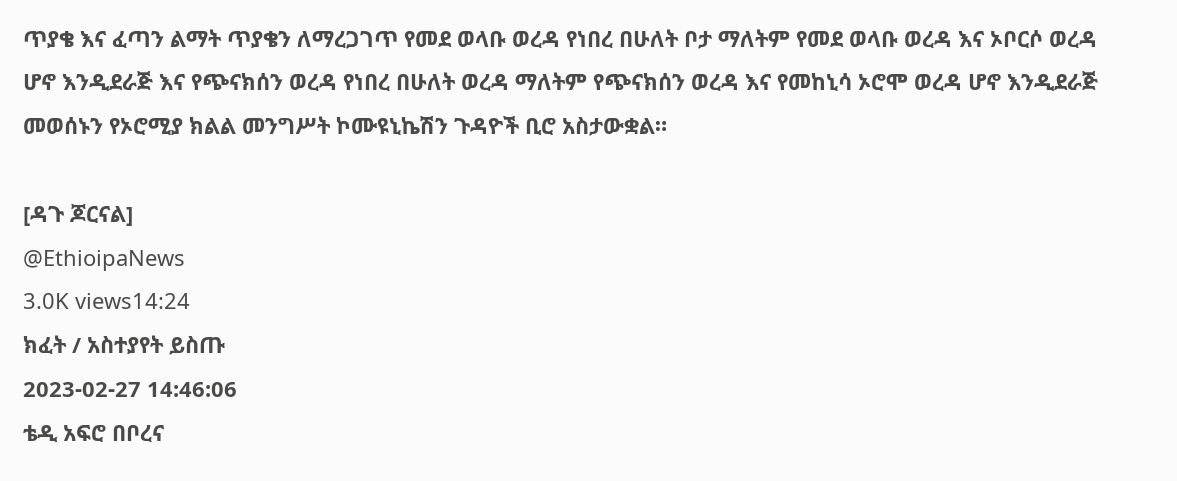ጥያቄ እና ፈጣን ልማት ጥያቄን ለማረጋገጥ የመደ ወላቡ ወረዳ የነበረ በሁለት ቦታ ማለትም የመደ ወላቡ ወረዳ እና ኦቦርሶ ወረዳ ሆኖ እንዲደራጅ እና የጭናክሰን ወረዳ የነበረ በሁለት ወረዳ ማለትም የጭናክሰን ወረዳ እና የመከኒሳ ኦሮሞ ወረዳ ሆኖ እንዲደራጅ መወሰኑን የኦሮሚያ ክልል መንግሥት ኮሙዩኒኬሽን ጉዳዮች ቢሮ አስታውቋል።

[ዳጉ ጆርናል]
@EthioipaNews
3.0K views14:24
ክፈት / አስተያየት ይስጡ
2023-02-27 14:46:06
ቴዲ አፍሮ በቦረና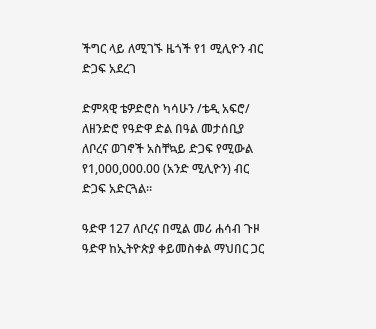ችግር ላይ ለሚገኙ ዜጎች የ1 ሚሊዮን ብር ድጋፍ አደረገ

ድምጻዊ ቴዎድሮስ ካሳሁን /ቴዲ አፍሮ/ ለዘንድሮ የዓድዋ ድል በዓል መታሰቢያ ለቦረና ወገኖች አስቸኳይ ድጋፍ የሚውል የ1,000,000.00 (አንድ ሚሊዮን) ብር ድጋፍ አድርጓል።

ዓድዋ 127 ለቦረና በሚል መሪ ሐሳብ ጉዞ ዓድዋ ከኢትዮጵያ ቀይመስቀል ማህበር ጋር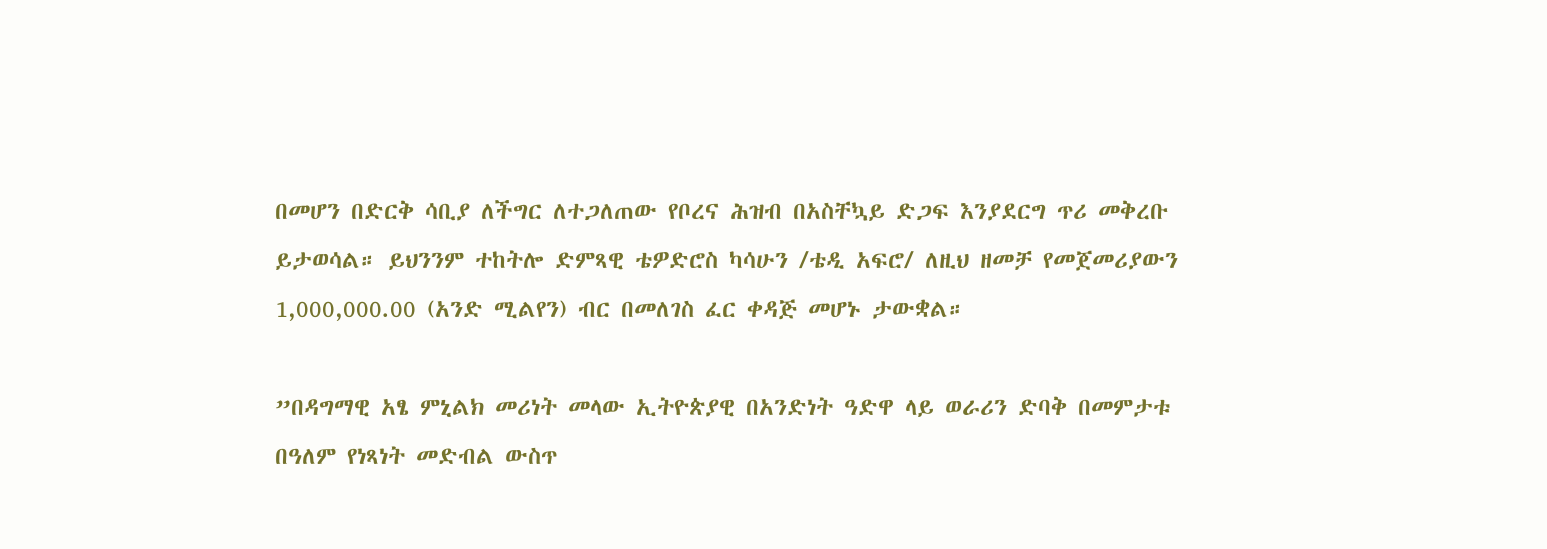በመሆን በድርቅ ሳቢያ ለችግር ለተጋለጠው የቦረና ሕዝብ በአስቸኳይ ድጋፍ እንያደርግ ጥሪ መቅረቡ ይታወሳል። ይህንንም ተከትሎ ድምጻዊ ቴዎድሮስ ካሳሁን /ቴዲ አፍሮ/ ለዚህ ዘመቻ የመጀመሪያውን 1,000,000.00 (አንድ ሚልየን) ብር በመለገስ ፈር ቀዳጅ መሆኑ ታውቋል።

”በዳግማዊ አፄ ምኒልክ መሪነት መላው ኢትዮጵያዊ በአንድነት ዓድዋ ላይ ወራሪን ድባቅ በመምታቱ በዓለም የነጻነት መድብል ውስጥ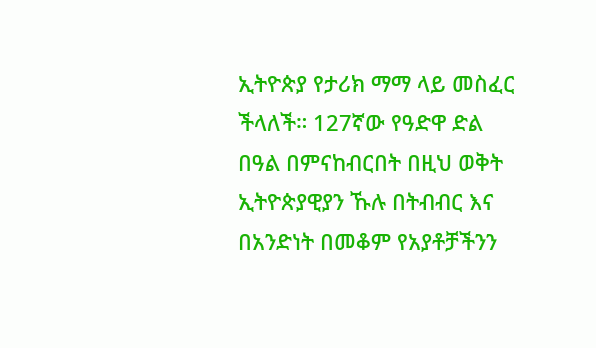ኢትዮጵያ የታሪክ ማማ ላይ መስፈር ችላለች። 127ኛው የዓድዋ ድል በዓል በምናከብርበት በዚህ ወቅት ኢትዮጵያዊያን ኹሉ በትብብር እና በአንድነት በመቆም የአያቶቻችንን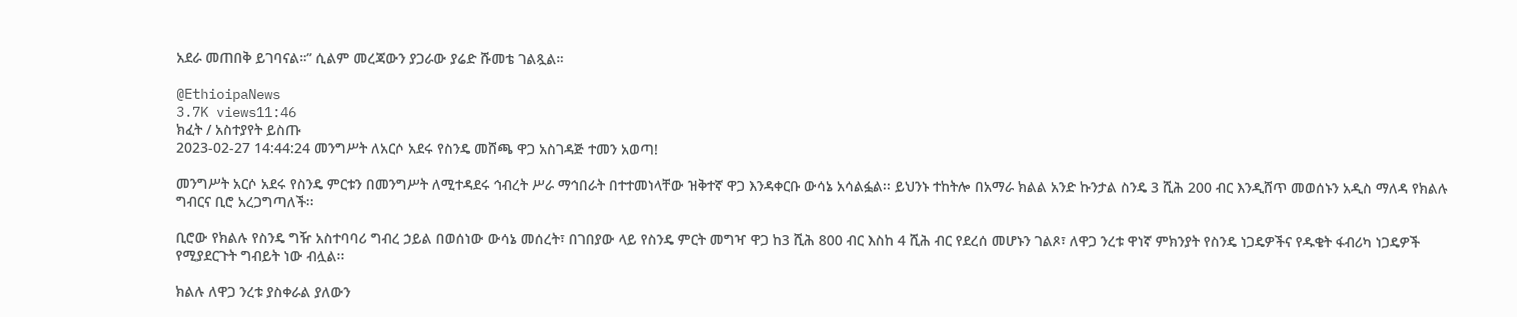አደራ መጠበቅ ይገባናል።” ሲልም መረጃውን ያጋራው ያሬድ ሹመቴ ገልጿል።

@EthioipaNews
3.7K views11:46
ክፈት / አስተያየት ይስጡ
2023-02-27 14:44:24 መንግሥት ለአርሶ አደሩ የስንዴ መሸጫ ዋጋ አስገዳጅ ተመን አወጣ!

መንግሥት አርሶ አደሩ የስንዴ ምርቱን በመንግሥት ለሚተዳደሩ ኅብረት ሥራ ማኅበራት በተተመነላቸው ዝቅተኛ ዋጋ እንዳቀርቡ ውሳኔ አሳልፏል፡፡ ይህንኑ ተከትሎ በአማራ ክልል አንድ ኩንታል ስንዴ 3 ሺሕ 200 ብር እንዲሸጥ መወሰኑን አዲስ ማለዳ የክልሉ ግብርና ቢሮ አረጋግጣለች፡፡

ቢሮው የክልሉ የስንዴ ግዥ አስተባባሪ ግብረ ኃይል በወሰነው ውሳኔ መሰረት፣ በገበያው ላይ የስንዴ ምርት መግዣ ዋጋ ከ3 ሺሕ 800 ብር እስከ 4 ሺሕ ብር የደረሰ መሆኑን ገልጾ፣ ለዋጋ ንረቱ ዋነኛ ምክንያት የስንዴ ነጋዴዎችና የዱቄት ፋብሪካ ነጋዴዎች የሚያደርጉት ግብይት ነው ብሏል፡፡

ክልሉ ለዋጋ ንረቱ ያስቀራል ያለውን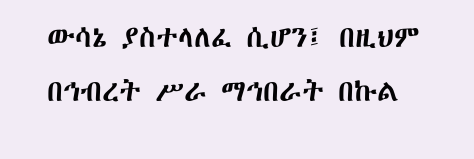ውሳኔ ያስተላለፈ ሲሆን፤ በዚህም በኅብረት ሥራ ማኅበራት በኩል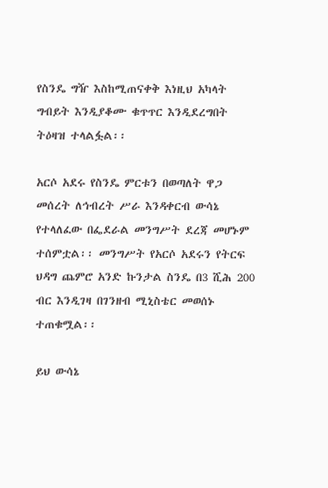የስንዴ ግዥ እስከሚጠናቀቅ እነዚህ አካላት ግብይት እንዲያቆሙ ቁጥጥር እንዲደረግበት ትዕዛዝ ተላልፏል፡፡

አርሶ አደሩ የስንዴ ምርቱን በወጣለት ዋጋ መሰረት ለኅብረት ሥራ እንዳቀርብ ውሳኔ የተላለፈው በፌደራል መንግሥት ደረጃ መሆኑም ተሰምቷል፡፡ መንግሥት የአርሶ አደሩን የትርፍ ህዳግ ጨምሮ አንድ ኩንታል ስንዴ በ3 ሺሕ 200 ብር እንዲገዛ በገንዘብ ሚኒስቴር መወሰኑ ተጠቁሟል፡፡

ይህ ውሳኔ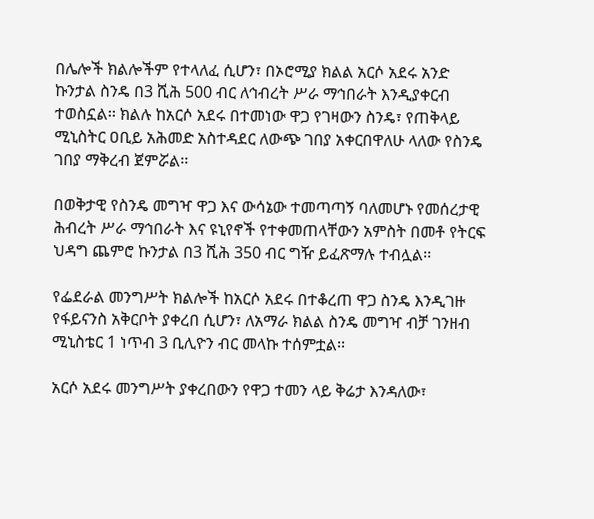በሌሎች ክልሎችም የተላለፈ ሲሆን፣ በኦሮሚያ ክልል አርሶ አደሩ አንድ ኩንታል ስንዴ በ3 ሺሕ 500 ብር ለኅብረት ሥራ ማኅበራት እንዲያቀርብ ተወስኗል፡፡ ክልሉ ከአርሶ አደሩ በተመነው ዋጋ የገዛውን ስንዴ፣ የጠቅላይ ሚኒስትር ዐቢይ አሕመድ አስተዳደር ለውጭ ገበያ አቀርበዋለሁ ላለው የስንዴ ገበያ ማቅረብ ጀምሯል፡፡

በወቅታዊ የስንዴ መግዣ ዋጋ እና ውሳኔው ተመጣጣኝ ባለመሆኑ የመሰረታዊ ሕብረት ሥራ ማኅበራት እና ዩኒየኖች የተቀመጠላቸውን አምስት በመቶ የትርፍ ህዳግ ጨምሮ ኩንታል በ3 ሺሕ 350 ብር ግዥ ይፈጽማሉ ተብሏል፡፡

የፌደራል መንግሥት ክልሎች ከአርሶ አደሩ በተቆረጠ ዋጋ ስንዴ እንዲገዙ የፋይናንስ አቅርቦት ያቀረበ ሲሆን፣ ለአማራ ክልል ስንዴ መግዣ ብቻ ገንዘብ ሚኒስቴር 1 ነጥብ 3 ቢሊዮን ብር መላኩ ተሰምቷል፡፡

አርሶ አደሩ መንግሥት ያቀረበውን የዋጋ ተመን ላይ ቅሬታ እንዳለው፣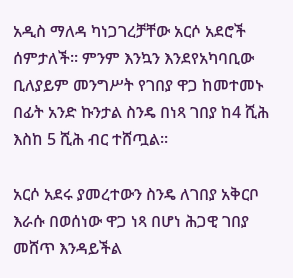አዲስ ማለዳ ካነጋገረቻቸው አርሶ አደሮች ሰምታለች፡፡ ምንም እንኳን እንደየአካባቢው ቢለያይም መንግሥት የገበያ ዋጋ ከመተመኑ በፊት አንድ ኩንታል ስንዴ በነጻ ገበያ ከ4 ሺሕ እስከ 5 ሺሕ ብር ተሸጧል፡፡

አርሶ አደሩ ያመረተውን ስንዴ ለገበያ አቅርቦ እራሱ በወሰነው ዋጋ ነጻ በሆነ ሕጋዊ ገበያ መሸጥ እንዳይችል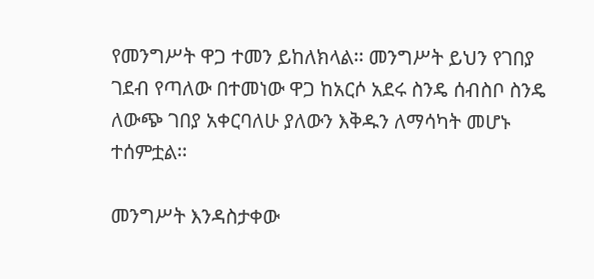የመንግሥት ዋጋ ተመን ይከለክላል፡፡ መንግሥት ይህን የገበያ ገደብ የጣለው በተመነው ዋጋ ከአርሶ አደሩ ስንዴ ሰብስቦ ስንዴ ለውጭ ገበያ አቀርባለሁ ያለውን እቅዱን ለማሳካት መሆኑ ተሰምቷል፡፡

መንግሥት እንዳስታቀው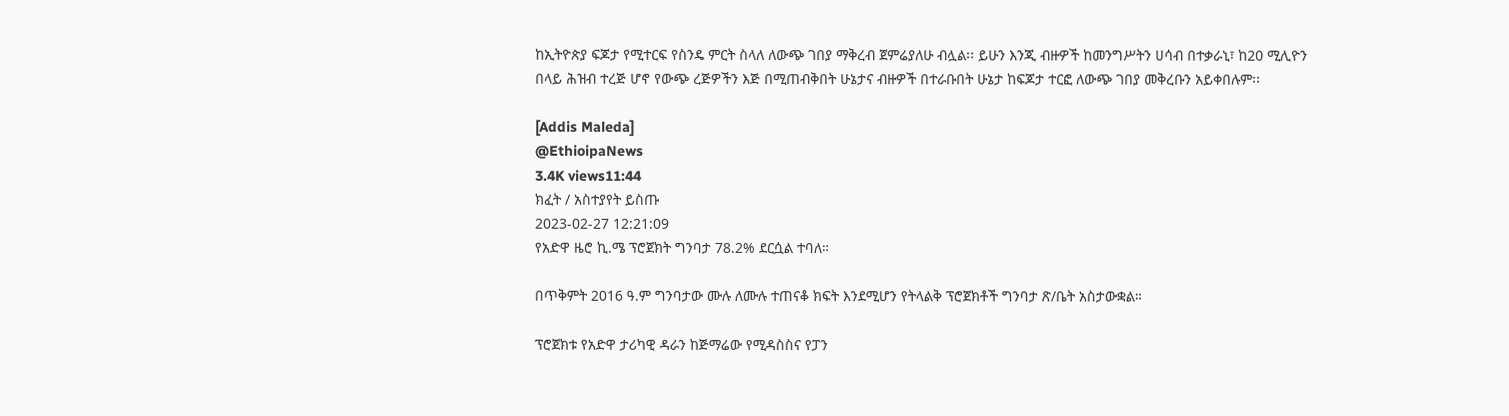ከኢትዮጵያ ፍጆታ የሚተርፍ የስንዴ ምርት ስላለ ለውጭ ገበያ ማቅረብ ጀምሬያለሁ ብሏል፡፡ ይሁን እንጂ ብዙዎች ከመንግሥትን ሀሳብ በተቃራኒ፣ ከ20 ሚሊዮን በላይ ሕዝብ ተረጅ ሆኖ የውጭ ረጅዎችን እጅ በሚጠብቅበት ሁኔታና ብዙዎች በተራቡበት ሁኔታ ከፍጆታ ተርፎ ለውጭ ገበያ መቅረቡን አይቀበሉም፡፡

[Addis Maleda]
@EthioipaNews
3.4K views11:44
ክፈት / አስተያየት ይስጡ
2023-02-27 12:21:09
የአድዋ ዜሮ ኪ.ሜ ፕሮጀክት ግንባታ 78.2% ደርሷል ተባለ።

በጥቅምት 2016 ዓ.ም ግንባታው ሙሉ ለሙሉ ተጠናቆ ክፍት እንደሚሆን የትላልቅ ፕሮጀክቶች ግንባታ ጽ/ቤት አስታውቋል።

ፕሮጀክቱ የአድዋ ታሪካዊ ዳራን ከጅማሬው የሚዳስስና የፓን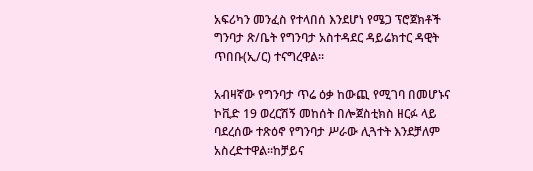አፍሪካን መንፈስ የተላበሰ እንደሆነ የሜጋ ፕሮጀክቶች ግንባታ ጽ/ቤት የግንባታ አስተዳደር ዳይሬክተር ዳዊት ጥበቡ(ኢ/ር) ተናግረዋል።

አብዛኛው የግንባታ ጥሬ ዕቃ ከውጪ የሚገባ በመሆኑና ኮቪድ 19 ወረርሽኝ መከሰት በሎጀስቲክስ ዘርፉ ላይ ባደረሰው ተጽዕኖ የግንባታ ሥራው ሊጓተት እንደቻለም አስረድተዋል።ከቻይና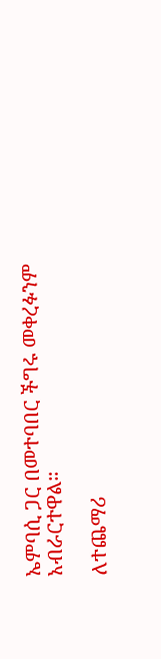ኤምባሲ ጋር በመተባበር ችግሩ መቀረፉንም አብራርተዋል።

ለተጨማሪ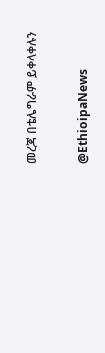መረጃ በቴሌግራም ይቀላቀሉን

@EthioipaNews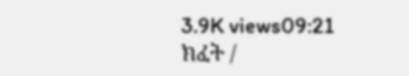3.9K views09:21
ክፈት /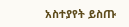አስተያየት ይስጡ